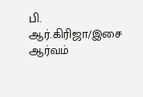பி. ஆர்.கிரிஜா/இசை ஆர்வம்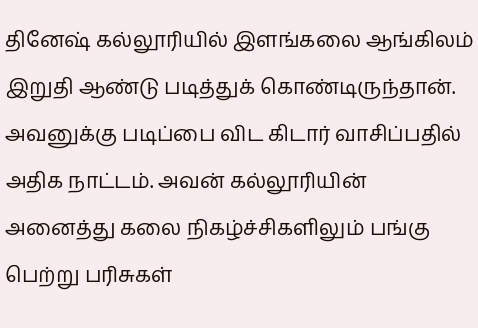தினேஷ் கல்லூரியில் இளங்கலை ஆங்கிலம் இறுதி ஆண்டு படித்துக் கொண்டிருந்தான். அவனுக்கு படிப்பை விட கிடார் வாசிப்பதில் அதிக நாட்டம். அவன் கல்லூரியின் அனைத்து கலை நிகழ்ச்சிகளிலும் பங்கு பெற்று பரிசுகள்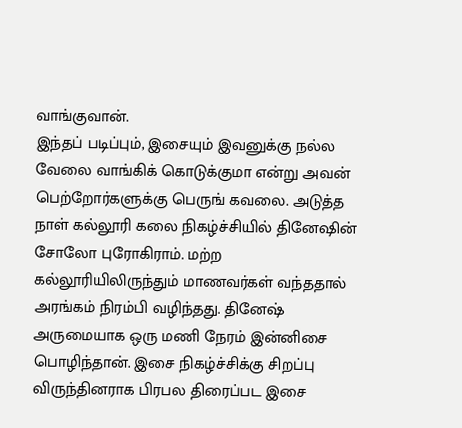வாங்குவான்.
இந்தப் படிப்பும், இசையும் இவனுக்கு நல்ல வேலை வாங்கிக் கொடுக்குமா என்று அவன் பெற்றோர்களுக்கு பெருங் கவலை. அடுத்த நாள் கல்லூரி கலை நிகழ்ச்சியில் தினேஷின் சோலோ புரோகிராம். மற்ற கல்லூரியிலிருந்தும் மாணவர்கள் வந்ததால் அரங்கம் நிரம்பி வழிந்தது. தினேஷ் அருமையாக ஒரு மணி நேரம் இன்னிசை பொழிந்தான். இசை நிகழ்ச்சிக்கு சிறப்பு விருந்தினராக பிரபல திரைப்பட இசை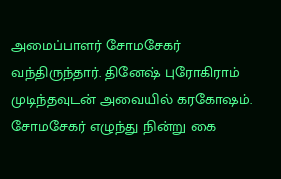அமைப்பாளர் சோமசேகர் வந்திருந்தார். தினேஷ் புரோகிராம் முடிந்தவுடன் அவையில் கரகோஷம். சோமசேகர் எழுந்து நின்று கை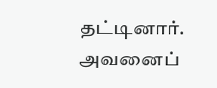தட்டினார். அவனைப்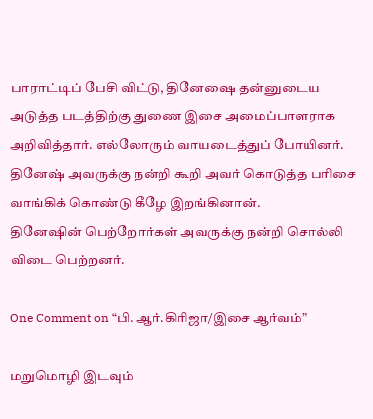பாராட்டிப் பேசி விட்டு, தினேஷை தன்னுடைய அடுத்த படத்திற்கு துணை இசை அமைப்பாளராக அறிவித்தார். எல்லோரும் வாயடைத்துப் போயினர்.
தினேஷ் அவருக்கு நன்றி கூறி அவர் கொடுத்த பரிசை வாங்கிக் கொண்டு கீழே இறங்கினான்.
தினேஷின் பெற்றோர்கள் அவருக்கு நன்றி சொல்லி விடை பெற்றனர்.

One Comment on “பி. ஆர்.கிரிஜா/இசை ஆர்வம்”

மறுமொழி இடவும்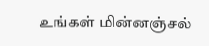உங்கள் மின்னஞ்சல்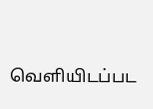வெளியிடப்பட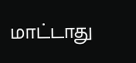மாட்டாது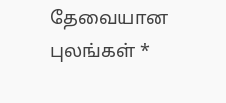தேவையான புலங்கள் *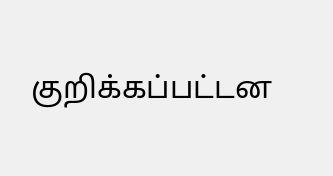குறிக்கப்பட்டன